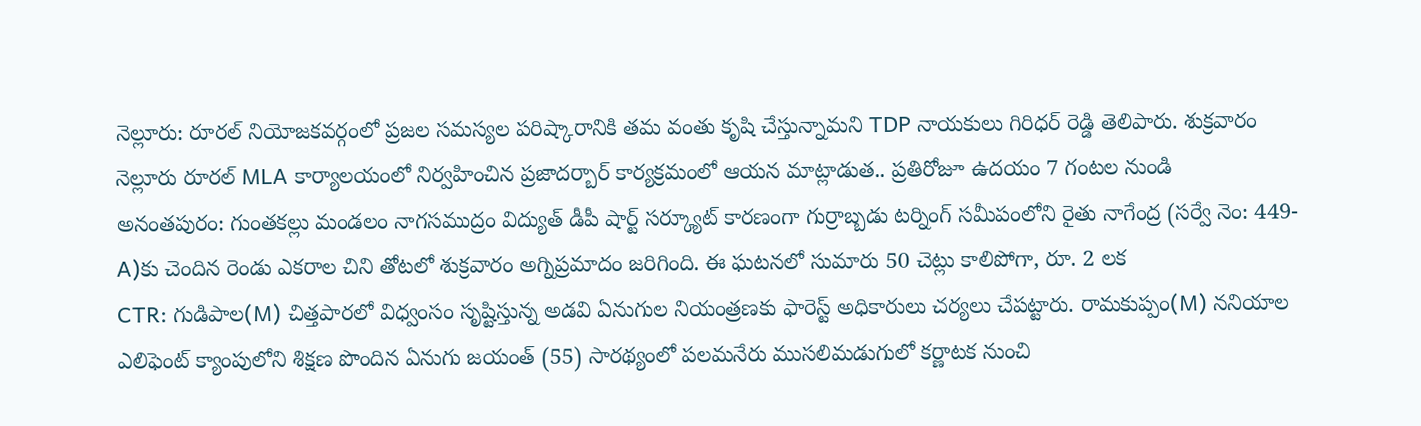నెల్లూరు: రూరల్ నియోజకవర్గంలో ప్రజల సమస్యల పరిష్కారానికి తమ వంతు కృషి చేస్తున్నామని TDP నాయకులు గిరిధర్ రెడ్డి తెలిపారు. శుక్రవారం నెల్లూరు రూరల్ MLA కార్యాలయంలో నిర్వహించిన ప్రజాదర్బార్ కార్యక్రమంలో ఆయన మాట్లాడుత.. ప్రతిరోజూ ఉదయం 7 గంటల నుండి
అనంతపురం: గుంతకల్లు మండలం నాగసముద్రం విద్యుత్ డీపీ షార్ట్ సర్క్యూట్ కారణంగా గుర్రాబ్బడు టర్నింగ్ సమీపంలోని రైతు నాగేంద్ర (సర్వే నెం: 449-A)కు చెందిన రెండు ఎకరాల చిని తోటలో శుక్రవారం అగ్నిప్రమాదం జరిగింది. ఈ ఘటనలో సుమారు 50 చెట్లు కాలిపోగా, రూ. 2 లక
CTR: గుడిపాల(M) చిత్తపారలో విధ్వంసం సృష్టిస్తున్న అడవి ఏనుగుల నియంత్రణకు ఫారెస్ట్ అధికారులు చర్యలు చేపట్టారు. రామకుప్పం(M) ననియాల ఎలిఫెంట్ క్యాంపులోని శిక్షణ పొందిన ఏనుగు జయంత్ (55) సారథ్యంలో పలమనేరు ముసలిమడుగులో కర్ణాటక నుంచి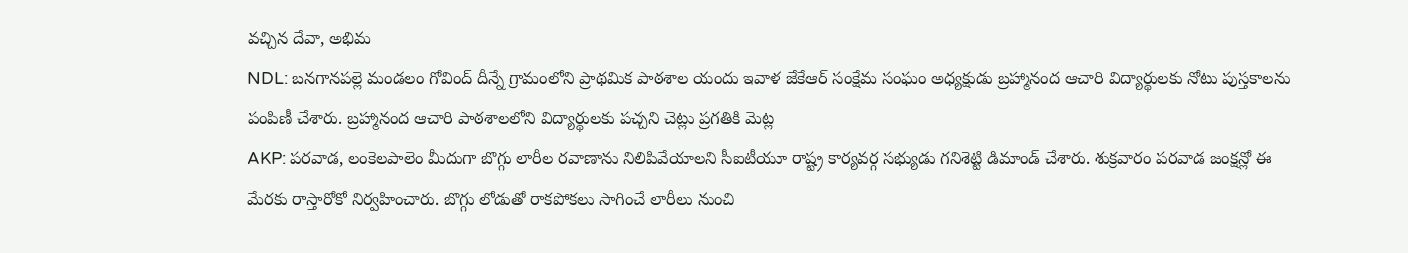వచ్చిన దేవా, అభిమ
NDL: బనగానపల్లె మండలం గోవింద్ దీన్నే గ్రామంలోని ప్రాథమిక పాఠశాల యందు ఇవాళ జేకేఆర్ సంక్షేమ సంఘం అధ్యక్షుడు బ్రహ్మానంద ఆచారి విద్యార్థులకు నోటు పుస్తకాలను పంపిణీ చేశారు. బ్రహ్మానంద ఆచారి పాఠశాలలోని విద్యార్థులకు పచ్చని చెట్లు ప్రగతికి మెట్ల
AKP: పరవాడ, లంకెలపాలెం మీదుగా బొగ్గు లారీల రవాణాను నిలిపివేయాలని సీఐటీయూ రాష్ట్ర కార్యవర్గ సభ్యుడు గనిశెట్టి డిమాండ్ చేశారు. శుక్రవారం పరవాడ జంక్షన్లో ఈ మేరకు రాస్తారోకో నిర్వహించారు. బొగ్గు లోడుతో రాకపోకలు సాగించే లారీలు నుంచి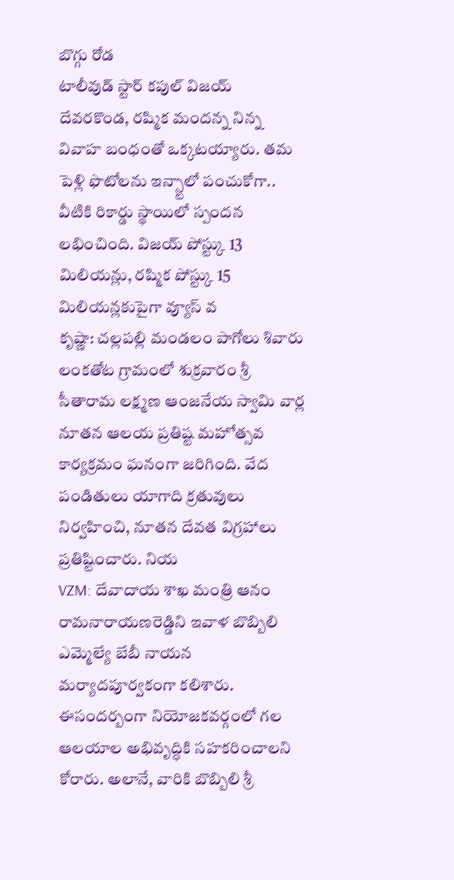బొగ్గు రోడ
టాలీవుడ్ స్టార్ కపుల్ విజయ్ దేవరకొండ, రష్మిక మందన్న నిన్న వివాహ బంధంతో ఒక్కటయ్యారు. తమ పెళ్లి ఫొటోలను ఇన్స్టాలో పంచుకోగా.. వీటికి రికార్డు స్థాయిలో స్పందన లభించింది. విజయ్ పోస్ట్కు 13 మిలియన్లు, రష్మిక పోస్ట్కు 15 మిలియన్లకుపైగా వ్యూస్ వ
కృష్ణా: చల్లపల్లి మండలం పాగోలు శివారు లంకతోట గ్రామంలో శుక్రవారం శ్రీ సీతారామ లక్ష్మణ ఆంజనేయ స్వామి వార్ల నూతన ఆలయ ప్రతిష్ట మహోత్సవ కార్యక్రమం ఘనంగా జరిగింది. వేద పండితులు యాగాది క్రతువులు నిర్వహించి, నూతన దేవత విగ్రహాలు ప్రతిష్టించారు. నియ
VZM: దేవాదాయ శాఖ మంత్రి ఆనం రామనారాయణరెడ్డిని ఇవాళ బొబ్బిలి ఎమ్మెల్యే బేబీ నాయన మర్యాదపూర్వకంగా కలిశారు. ఈసందర్బంగా నియోజకవర్గంలో గల ఆలయాల అభివృద్ధికి సహకరించాలని కోరారు. అలానే, వారికి బొబ్బిలి శ్రీ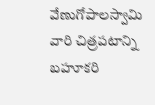వేణుగోపాలస్వామి వారి చిత్రపటాన్ని బహూకరి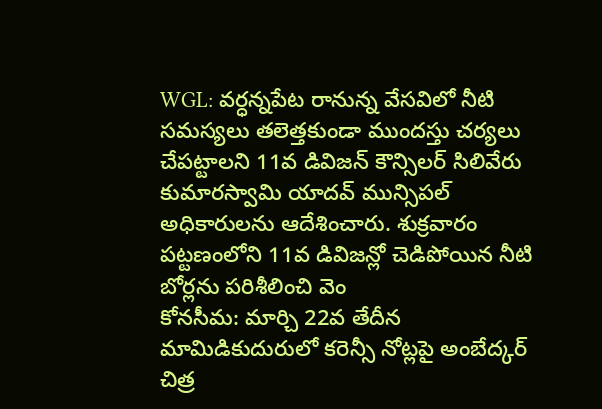WGL: వర్ధన్నపేట రానున్న వేసవిలో నీటి సమస్యలు తలెత్తకుండా ముందస్తు చర్యలు చేపట్టాలని 11వ డివిజన్ కౌన్సిలర్ సిలివేరు కుమారస్వామి యాదవ్ మున్సిపల్ అధికారులను ఆదేశించారు. శుక్రవారం పట్టణంలోని 11వ డివిజన్లో చెడిపోయిన నీటి బోర్లను పరిశీలించి వెం
కోనసీమ: మార్చి 22వ తేదీన మామిడికుదురులో కరెన్సీ నోట్లపై అంబేద్కర్ చిత్ర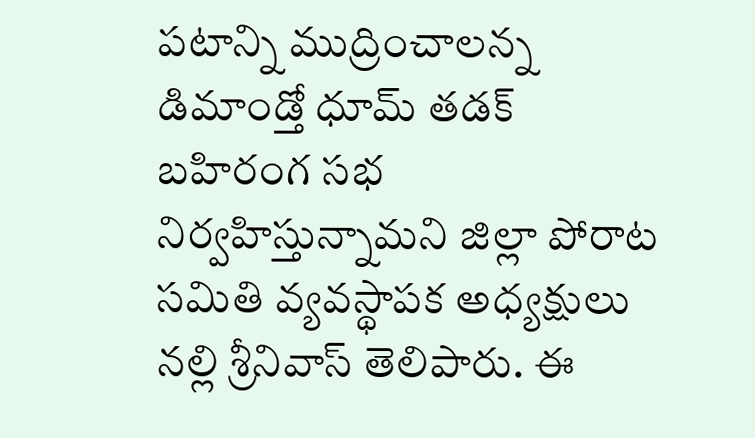పటాన్ని ముద్రించాలన్న డిమాండ్తో ధూమ్ తడక్ బహిరంగ సభ నిర్వహిస్తున్నామని జిల్లా పోరాట సమితి వ్యవస్థాపక అధ్యక్షులు నల్లి శ్రీనివాస్ తెలిపారు. ఈ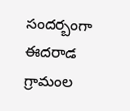సందర్బంగా ఈదరాడ గ్రామంల